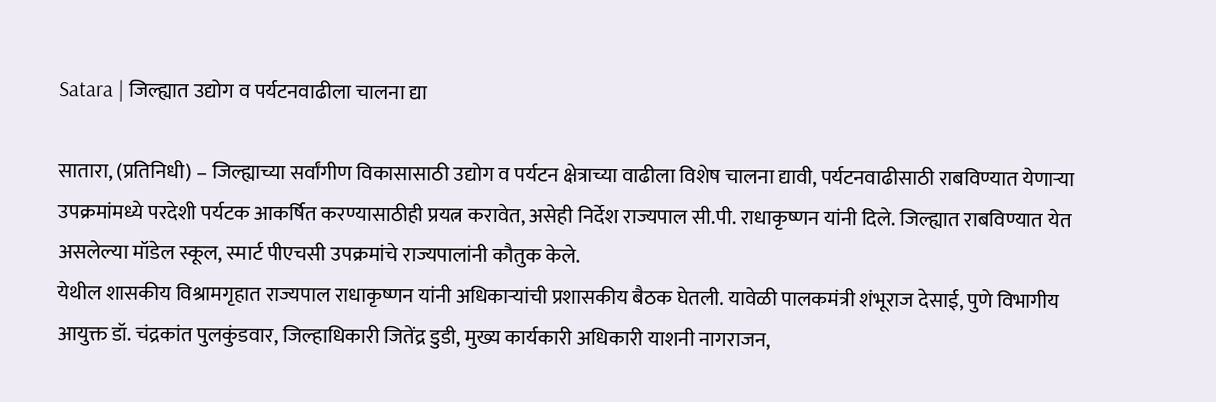Satara | जिल्ह्यात उद्योग व पर्यटनवाढीला चालना द्या

सातारा, (प्रतिनिधी) – जिल्ह्याच्या सर्वांगीण विकासासाठी उद्योग व पर्यटन क्षेत्राच्या वाढीला विशेष चालना द्यावी, पर्यटनवाढीसाठी राबविण्यात येणाऱ्या उपक्रमांमध्ये परदेशी पर्यटक आकर्षित करण्यासाठीही प्रयत्न करावेत, असेही निर्देश राज्यपाल सी.पी. राधाकृष्णन यांनी दिले. जिल्ह्यात राबविण्यात येत असलेल्या मॉडेल स्कूल, स्मार्ट पीएचसी उपक्रमांचे राज्यपालांनी कौतुक केले.
येथील शासकीय विश्रामगृहात राज्यपाल राधाकृष्णन यांनी अधिकाऱ्यांची प्रशासकीय बैठक घेतली. यावेळी पालकमंत्री शंभूराज देसाई, पुणे विभागीय आयुक्त डॉ. चंद्रकांत पुलकुंडवार, जिल्हाधिकारी जितेंद्र डुडी, मुख्य कार्यकारी अधिकारी याशनी नागराजन,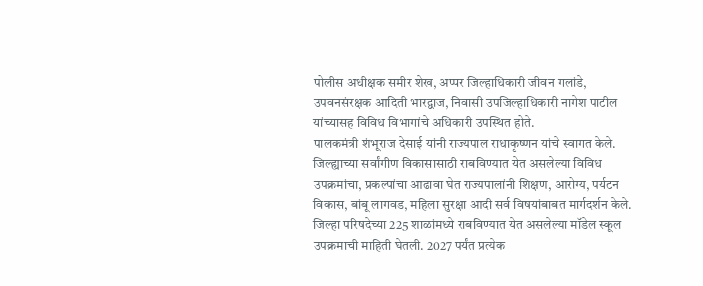पोलीस अधीक्षक समीर शेख, अप्पर जिल्हाधिकारी जीवन गलांडे, उपवनसंरक्षक आदिती भारद्वाज, निवासी उपजिल्हाधिकारी नागेश पाटील यांच्यासह विविध विभागांचे अधिकारी उपस्थित होते.
पालकमंत्री शंभूराज देसाई यांनी राज्यपाल राधाकृष्णन यांचे स्वागत केले. जिल्ह्याच्या सर्वांगीण विकासासाठी राबविण्यात येत असलेल्या विविध उपक्रमांचा, प्रकल्पांचा आढावा घेत राज्यपालांनी शिक्षण, आरोग्य, पर्यटन विकास, बांबू लागवड, महिला सुरक्षा आदी सर्व विषयांबाबत मार्गदर्शन केले.
जिल्हा परिषदेच्या 225 शाळांमध्ये राबविण्यात येत असलेल्या मॉडेल स्कूल उपक्रमाची माहिती घेतली. 2027 पर्यंत प्रत्येक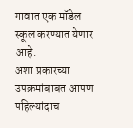गावात एक मॉडेल स्कूल करण्यात येणार आहे.
अशा प्रकारच्या उपक्रमांबाबत आपण पहिल्यांदाच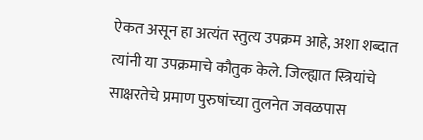ऐकत असून हा अत्यंत स्तुत्य उपक्रम आहे, अशा शब्दात त्यांनी या उपक्रमाचे कौतुक केले. जिल्ह्यात स्त्रियांचे साक्षरतेचे प्रमाण पुरुषांच्या तुलनेत जवळपास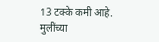13 टक्के कमी आहे.
मुलींच्या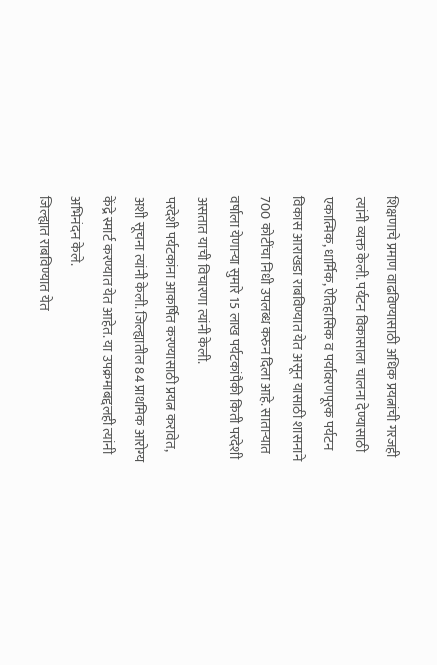शिक्षणाचे प्रमाण वाढविण्यासाठी अधिक प्रयत्नांची गरजही त्यांनी व्यक्त केली. पर्यटन विकासाला चालना देण्यासाठी एकात्मिक, धार्मिक, ऐतिहासिक व पर्यावरणपूरक पर्यटन विकास आराखडा राबविण्यात येत असून यासाठी शासनाने 700 कोटींचा निधी उपलब्ध करुन दिला आहे. साताऱ्यात वर्षाला येणाऱ्या सुमारे 15 लाख पर्यटकांपैकी किती परदेशी असतात याची विचारणा त्यांनी केली.
परदेशी पर्यटकांना आकर्षित करण्यासाठी प्रयत्न करावेत, अशी सूचना त्यांनी केली. जिल्ह्यातील 84 प्राथमिक आरोग्य केंद्रे स्मार्ट करण्यात येत आहेत. या उपक्रमाबद्दलही त्यांनी अभिनंदन केले.
जिल्ह्यात राबविण्यात येत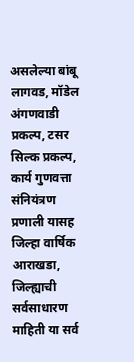असलेल्या बांबू लागवड, मॉडेल अंगणवाडी प्रकल्प, टसर सिल्क प्रकल्प, कार्य गुणवत्ता संनियंत्रण प्रणाली यासह जिल्हा वार्षिक आराखडा, जिल्ह्याची सर्वसाधारण माहिती या सर्व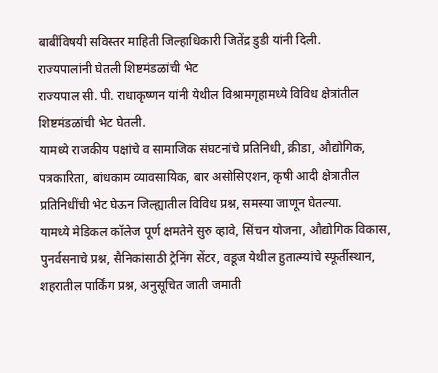बाबींविषयी सविस्तर माहिती जिल्हाधिकारी जितेंद्र डुडी यांनी दिली.
राज्यपालांनी घेतली शिष्टमंडळांची भेट
राज्यपाल सी. पी. राधाकृष्णन यांनी येथील विश्रामगृहामध्ये विविध क्षेत्रांतील शिष्टमंडळांची भेट घेतली.
यामध्ये राजकीय पक्षांचे व सामाजिक संघटनांचे प्रतिनिधी, क्रीडा, औद्योगिक, पत्रकारिता, बांधकाम व्यावसायिक, बार असोसिएशन, कृषी आदी क्षेत्रातील प्रतिनिधींची भेट घेऊन जिल्ह्यातील विविध प्रश्न, समस्या जाणून घेतल्या.
यामध्ये मेडिकल कॉलेज पूर्ण क्षमतेने सुरु व्हावे, सिंचन योजना, औद्योगिक विकास, पुनर्वसनाचे प्रश्न, सैनिकांसाठी ट्रेनिंग सेंटर, वडूज येथील हुतात्म्यांचे स्फूर्तीस्थान, शहरातील पार्किंग प्रश्न, अनुसूचित जाती जमाती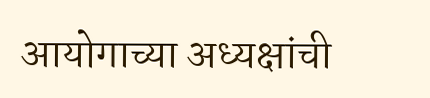आयोगाच्या अध्यक्षांची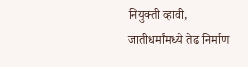नियुक्ती व्हावी, जातीधर्मांमध्ये तेढ निर्माण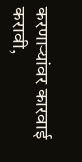करणाऱ्यांवर कारवाई करावी,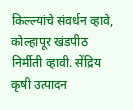किल्ल्यांचे संवर्धन व्हावे, कोल्हापूर खंडपीठ निर्मीती व्हावी. सेंद्रिय कृषी उत्पादन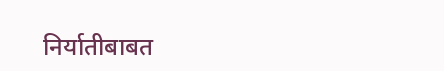निर्यातीबाबत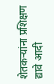शेतकऱ्यांना प्रशिक्षण द्यावे आदी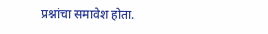प्रश्नांचा समावेश होता.